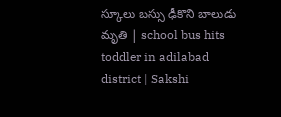స్కూలు బస్సు ఢీకొని బాలుడు మృతి | school bus hits toddler in adilabad district | Sakshi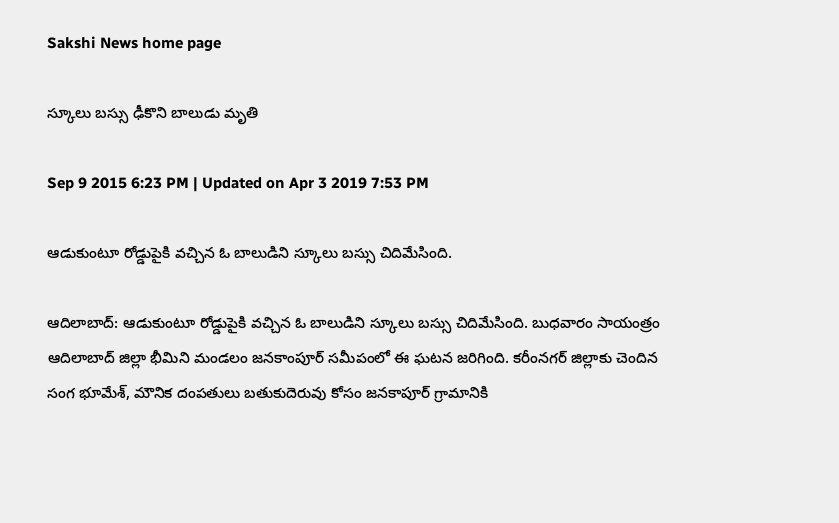Sakshi News home page

స్కూలు బస్సు ఢీకొని బాలుడు మృతి

Sep 9 2015 6:23 PM | Updated on Apr 3 2019 7:53 PM

ఆడుకుంటూ రోడ్డుపైకి వచ్చిన ఓ బాలుడిని స్కూలు బస్సు చిదిమేసింది.

ఆదిలాబాద్: ఆడుకుంటూ రోడ్డుపైకి వచ్చిన ఓ బాలుడిని స్కూలు బస్సు చిదిమేసింది. బుధవారం సాయంత్రం ఆదిలాబాద్ జిల్లా భీమిని మండలం జనకాంపూర్ సమీపంలో ఈ ఘటన జరిగింది. కరీంనగర్ జిల్లాకు చెందిన సంగ భూమేశ్, మౌనిక దంపతులు బతుకుదెరువు కోసం జనకాపూర్ గ్రామానికి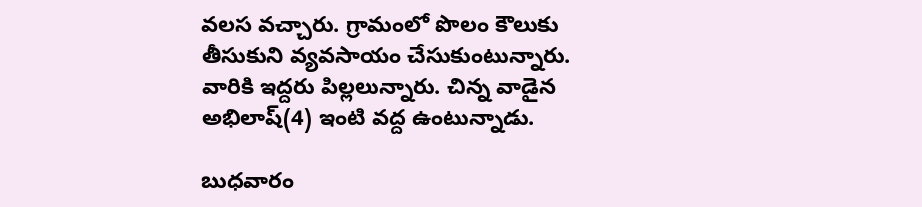వలస వచ్చారు. గ్రామంలో పొలం కౌలుకు తీసుకుని వ్యవసాయం చేసుకుంటున్నారు. వారికి ఇద్దరు పిల్లలున్నారు. చిన్న వాడైన అభిలాష్(4) ఇంటి వద్ద ఉంటున్నాడు.

బుధవారం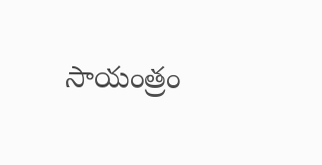సాయంత్రం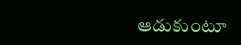ఆడుకుంటూ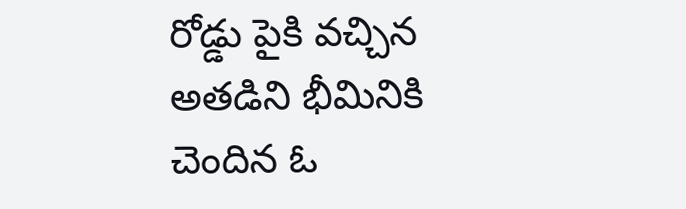రోడ్డు పైకి వచ్చిన అతడిని భీమినికి చెందిన ఓ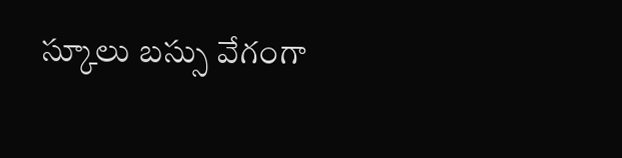స్కూలు బస్సు వేగంగా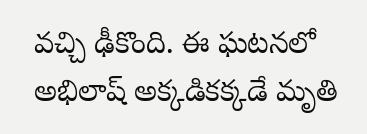వచ్చి ఢీకొంది. ఈ ఘటనలో అభిలాష్ అక్కడికక్కడే మృతి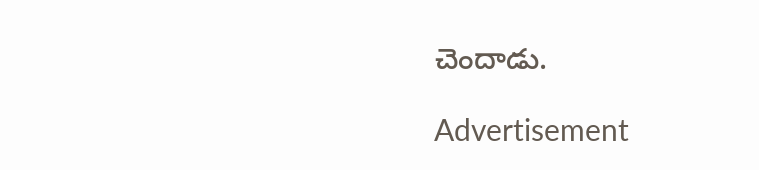చెందాడు.

Advertisement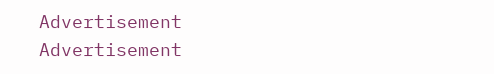Advertisement
Advertisement